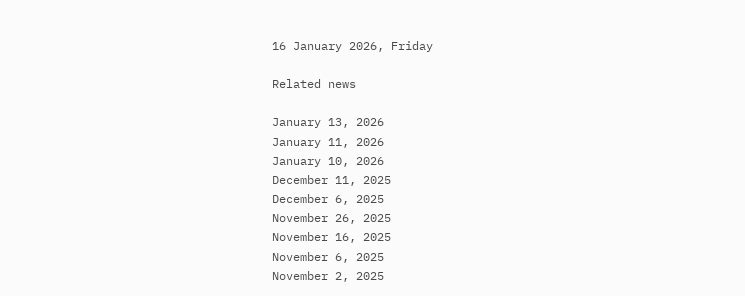16 January 2026, Friday

Related news

January 13, 2026
January 11, 2026
January 10, 2026
December 11, 2025
December 6, 2025
November 26, 2025
November 16, 2025
November 6, 2025
November 2, 2025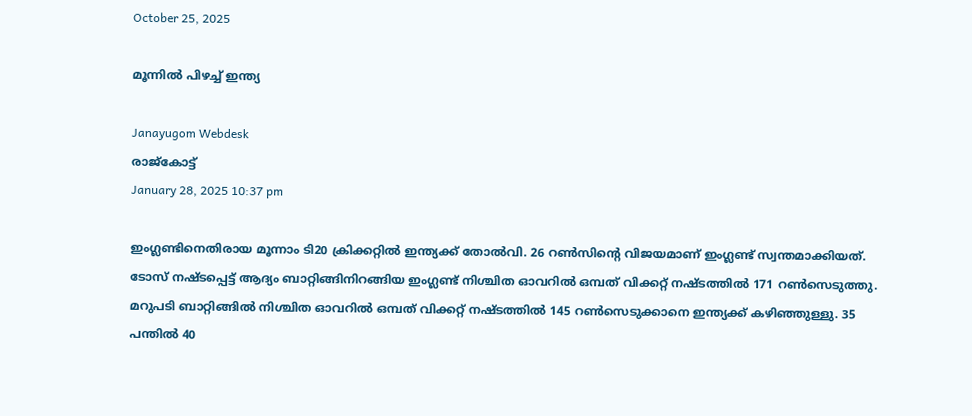October 25, 2025

മൂന്നില്‍ പിഴച്ച് ഇന്ത്യ

Janayugom Webdesk
രാജ്കോട്ട്
January 28, 2025 10:37 pm

ഇംഗ്ലണ്ടിനെതിരായ മൂന്നാം ടി20 ക്രിക്കറ്റില്‍ ഇന്ത്യക്ക് തോല്‍വി. 26 റണ്‍സിന്റെ വിജയമാണ് ഇംഗ്ലണ്ട് സ്വന്തമാക്കിയത്. ടോസ് നഷ്ടപ്പെട്ട് ആദ്യം ബാറ്റിങ്ങിനിറങ്ങിയ ഇംഗ്ലണ്ട് നിശ്ചിത ഓവറില്‍ ഒമ്പത് വിക്കറ്റ് നഷ്ടത്തില്‍ 171 റണ്‍സെടുത്തു. മറുപടി ബാറ്റിങ്ങില്‍ നിശ്ചിത ഓവറില്‍ ഒമ്പത് വിക്കറ്റ് നഷ്ടത്തില്‍ 145 റണ്‍സെടുക്കാനെ ഇന്ത്യക്ക് കഴിഞ്ഞുള്ളു. 35 പന്തില്‍ 40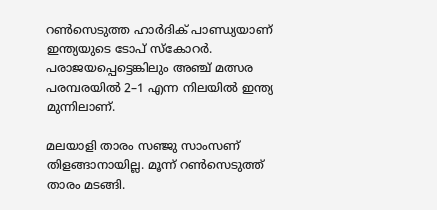റണ്‍സെടുത്ത ഹാര്‍ദിക് പാണ്ഡ്യയാണ് ഇന്ത്യയുടെ ടോപ് സ്കോറര്‍. പരാജയപ്പെട്ടെങ്കിലും അഞ്ച് മത്സര പരമ്പരയില്‍ 2–1 എന്ന നിലയില്‍ ഇന്ത്യ മുന്നിലാണ്.

മലയാളി താരം സഞ്ജു സാംസണ് തിളങ്ങാനായില്ല. മൂന്ന് റണ്‍സെടുത്ത് താരം മടങ്ങി.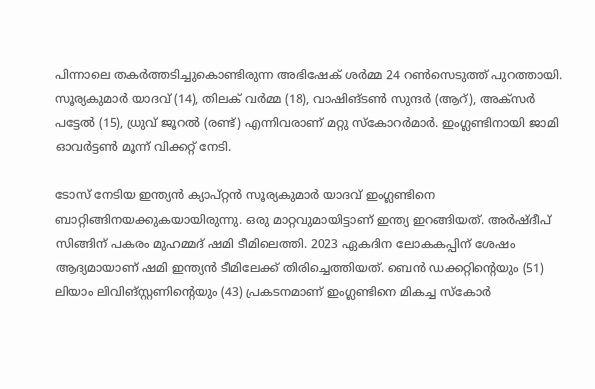പിന്നാലെ തകര്‍ത്തടിച്ചുകൊണ്ടിരുന്ന അഭിഷേക് ശര്‍മ്മ 24 റണ്‍സെടുത്ത് പുറത്തായി. സൂര്യകുമാര്‍ യാദവ് (14), തിലക് വര്‍മ്മ (18), വാഷിങ്ടണ്‍ സുന്ദര്‍ (ആറ്), അക്സര്‍ പട്ടേല്‍ (15), ധ്രുവ് ജൂറല്‍ (രണ്ട്) എന്നിവരാണ് മറ്റു സ്കോറര്‍മാര്‍. ഇംഗ്ലണ്ടിനായി ജാമി ഓവര്‍ട്ടണ്‍ മൂന്ന് വിക്കറ്റ് നേടി.

ടോസ് നേടിയ ഇന്ത്യന്‍ ക്യാപ്റ്റന്‍ സൂര്യകുമാര്‍ യാദവ് ഇംഗ്ലണ്ടിനെ ബാറ്റിങ്ങിനയക്കുകയായിരുന്നു. ഒരു മാറ്റവുമായിട്ടാണ് ഇന്ത്യ ഇറങ്ങിയത്. അര്‍ഷ്ദീപ് സിങ്ങിന് പകരം മുഹമ്മദ് ഷമി ടീമിലെത്തി. 2023 ഏകദിന ലോകകപ്പിന് ശേഷം ആദ്യമായാണ് ഷമി ഇന്ത്യന്‍ ടീമിലേക്ക് തിരിച്ചെത്തിയത്. ബെന്‍ ഡക്കറ്റിന്റെയും (51) ലിയാം ലിവിങ്സ്റ്റണിന്റെയും (43) പ്രകടനമാണ് ഇംഗ്ലണ്ടിനെ മികച്ച സ്കോര്‍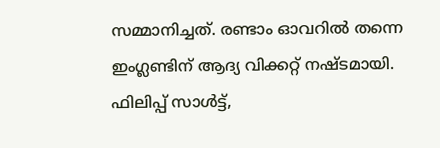സമ്മാനിച്ചത്. രണ്ടാം ഓവറില്‍ തന്നെ ഇംഗ്ലണ്ടിന് ആദ്യ വിക്കറ്റ് നഷ്ടമായി. ഫിലിപ്പ് സാള്‍ട്ട്,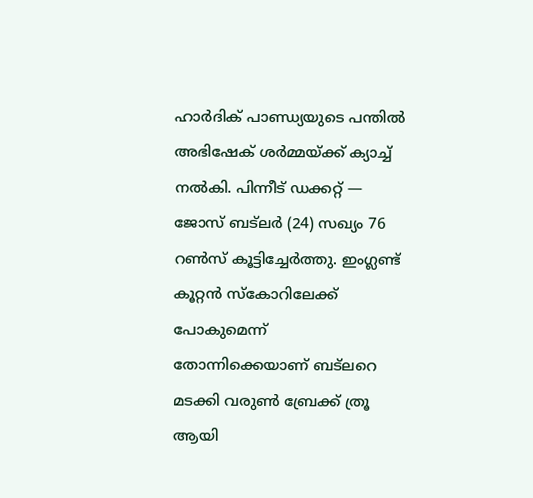ഹാര്‍ദിക് പാണ്ഡ്യയുടെ പന്തില്‍ അഭിഷേക് ശര്‍മ്മയ്ക്ക് ക്യാച്ച് നല്‍കി. പിന്നീട് ഡക്കറ്റ് — ജോസ് ബട്‌ലര്‍ (24) സഖ്യം 76 റണ്‍സ് കൂട്ടിച്ചേര്‍ത്തു. ഇംഗ്ലണ്ട് കൂറ്റന്‍ സ്‌കോറിലേക്ക് പോകുമെന്ന് തോന്നിക്കെയാണ് ബട്‌ലറെ മടക്കി വരുണ്‍ ബ്രേക്ക് ത്രൂ ആയി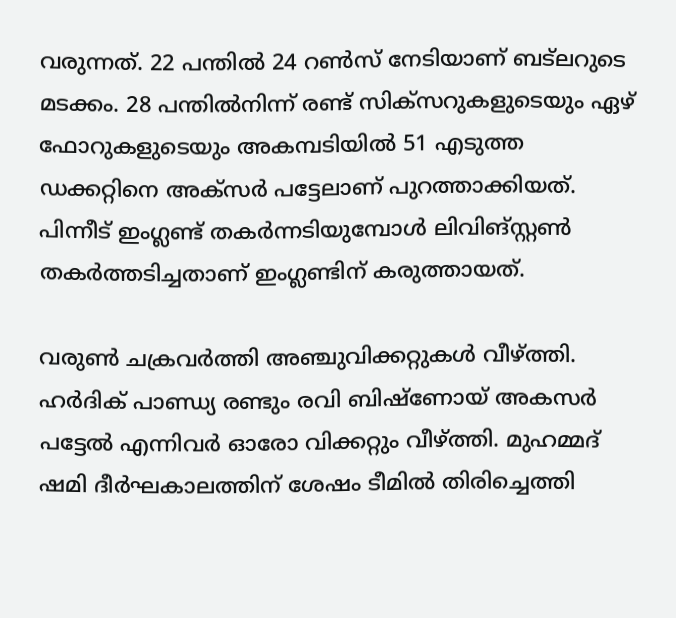വരുന്നത്. 22 പന്തില്‍ 24 റണ്‍സ് നേടിയാണ് ബട്‌ലറുടെ മടക്കം. 28 പന്തില്‍നിന്ന് രണ്ട് സിക്സറുകളുടെയും ഏഴ് ഫോറുകളുടെയും അകമ്പടിയില്‍ 51 എടുത്ത ഡക്കറ്റിനെ അക്‌സര്‍ പട്ടേലാണ് പുറത്താക്കിയത്. പിന്നീട് ഇംഗ്ലണ്ട് തകര്‍ന്നടിയുമ്പോള്‍ ലിവിങ്സ്റ്റണ്‍ തകര്‍ത്തടിച്ചതാണ് ഇംഗ്ലണ്ടിന് കരുത്തായത്.

വരുണ്‍ ചക്രവര്‍ത്തി അഞ്ചുവിക്കറ്റുകള്‍ വീഴ്ത്തി. ഹര്‍ദിക് പാണ്ഡ്യ രണ്ടും രവി ബിഷ്‌ണോയ് അകസര്‍ പട്ടേല്‍ എന്നിവര്‍ ഓരോ വിക്കറ്റും വീഴ്ത്തി. മുഹമ്മദ് ഷമി ദീര്‍ഘകാലത്തിന് ശേഷം ടീമില്‍ തിരിച്ചെത്തി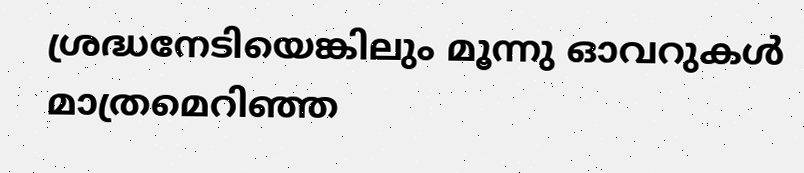ശ്രദ്ധനേടിയെങ്കിലും മൂന്നു ഓവറുകള്‍ മാത്രമെറിഞ്ഞ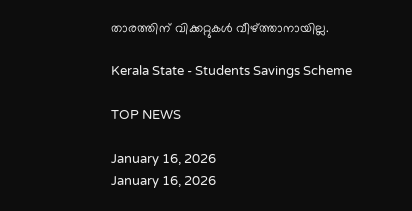താരത്തിന് വിക്കറ്റുകള്‍ വീഴ്ത്താനായില്ല.

Kerala State - Students Savings Scheme

TOP NEWS

January 16, 2026
January 16, 2026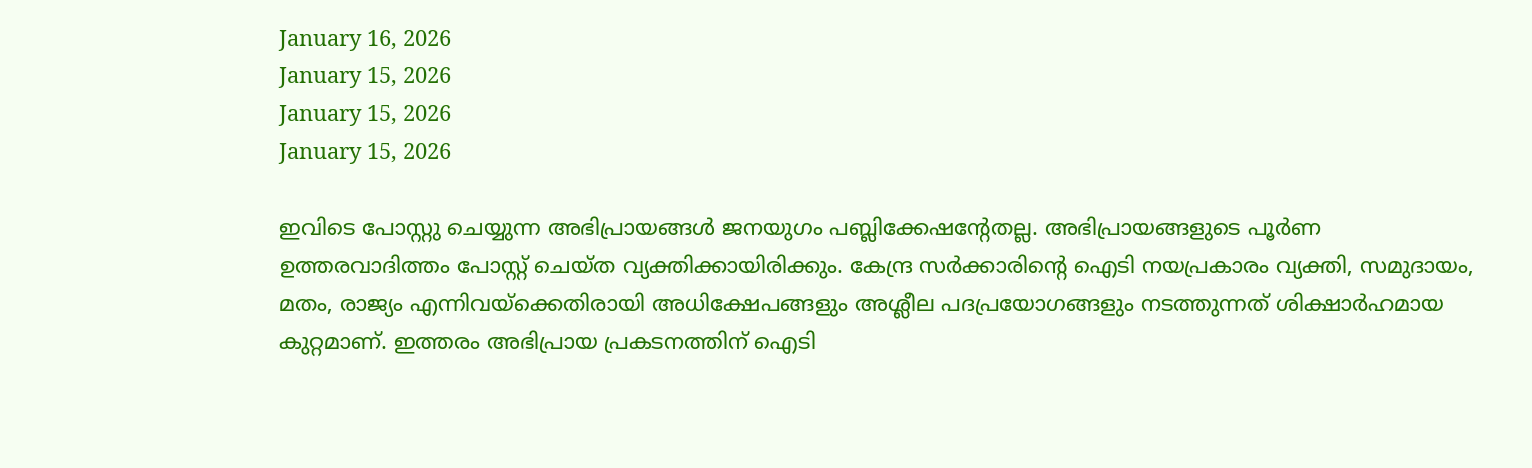January 16, 2026
January 15, 2026
January 15, 2026
January 15, 2026

ഇവിടെ പോസ്റ്റു ചെയ്യുന്ന അഭിപ്രായങ്ങള്‍ ജനയുഗം പബ്ലിക്കേഷന്റേതല്ല. അഭിപ്രായങ്ങളുടെ പൂര്‍ണ ഉത്തരവാദിത്തം പോസ്റ്റ് ചെയ്ത വ്യക്തിക്കായിരിക്കും. കേന്ദ്ര സര്‍ക്കാരിന്റെ ഐടി നയപ്രകാരം വ്യക്തി, സമുദായം, മതം, രാജ്യം എന്നിവയ്‌ക്കെതിരായി അധിക്ഷേപങ്ങളും അശ്ലീല പദപ്രയോഗങ്ങളും നടത്തുന്നത് ശിക്ഷാര്‍ഹമായ കുറ്റമാണ്. ഇത്തരം അഭിപ്രായ പ്രകടനത്തിന് ഐടി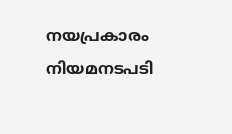നയപ്രകാരം നിയമനടപടി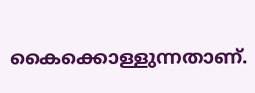കൈക്കൊള്ളുന്നതാണ്.